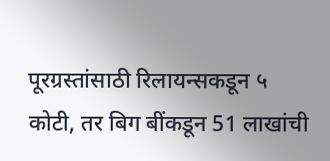पूरग्रस्तांसाठी रिलायन्सकडून ५ कोटी, तर बिग बींकडून 51 लाखांची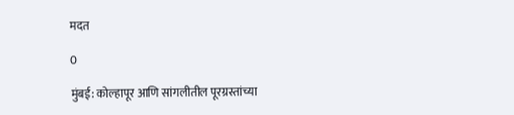मदत

0

मुंबई: कोल्हापूर आणि सांगलीतील पूरग्रस्तांच्या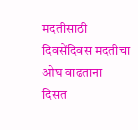मदतीसाठी दिवसेंदिवस मदतीचा ओघ वाढताना दिसत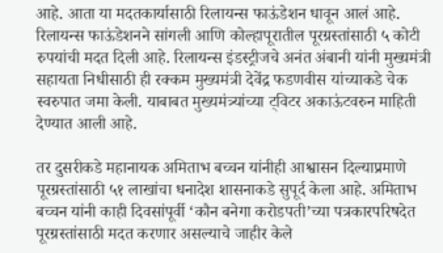आहे. आता या मदतकार्यासाठी रिलायन्स फाऊंडेशन धावून आलं आहे. रिलायन्स फाऊंडेशनने सांगली आणि कोल्हापूरातील पूरग्रस्तांसाठी ५ कोटी रुपयांची मदत दिली आहे. रिलायन्स इंडस्ट्रीजचे अनंत अंबानी यांनी मुख्यमंत्री सहायता निधीसाठी ही रक्कम मुख्यमंत्री देवेंद्र फडणवीस यांच्याकडे चेक स्वरुपात जमा केली. याबाबत मुख्यमंत्र्यांच्या ट्विटर अकाऊंटवरुन माहिती देण्यात आली आहे.

तर दुसरीकडे महानायक अमिताभ बच्चन यांनीही आश्वासन दिल्याप्रमाणे पूरग्रस्तांसाठी ५१ लाखांचा धनादेश शासनाकडे सुपूर्द केला आहे. अमिताभ बच्चन यांनी काही दिवसांपूर्वी ‘कौन बनेगा करोडपती’च्या पत्रकारपरिषदेत पूरग्रस्तांसाठी मदत करणार असल्याचे जाहीर केले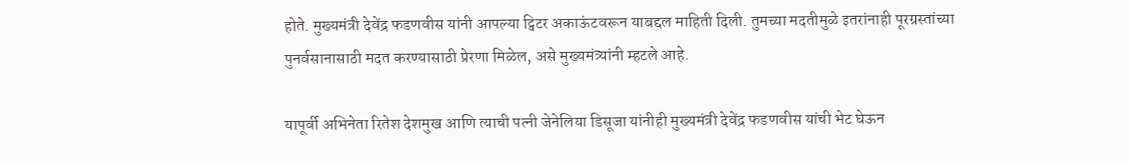होते. मुख्यमंत्री देवेंद्र फडणवीस यांनी आपल्या ट्विटर अकाऊंटवरून याबद्दल माहिती दिली. तुमच्या मदतीमुळे इतरांनाही पूरग्रस्तांच्या पुनर्वसानासाठी मदत करण्यासाठी प्रेरणा मिळेल, असे मुख्यमंत्र्यांनी म्हटले आहे.

यापूर्वी अभिनेता रितेश देशमुख आणि त्याची पत्नी जेनेलिया डिसूजा यांनीही मुख्यमंत्री देवेंद्र फडणवीस यांची भेट घेऊन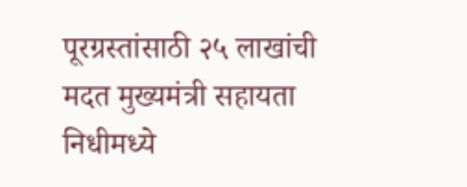पूरग्रस्तांसाठी २५ लाखांची मदत मुख्यमंत्री सहायता निधीमध्ये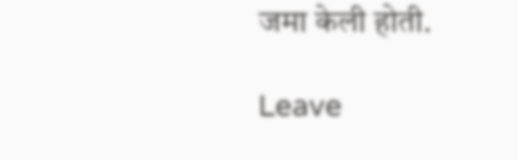जमा केली होती.

Leave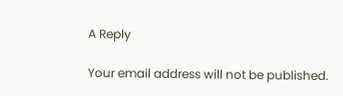A Reply

Your email address will not be published.